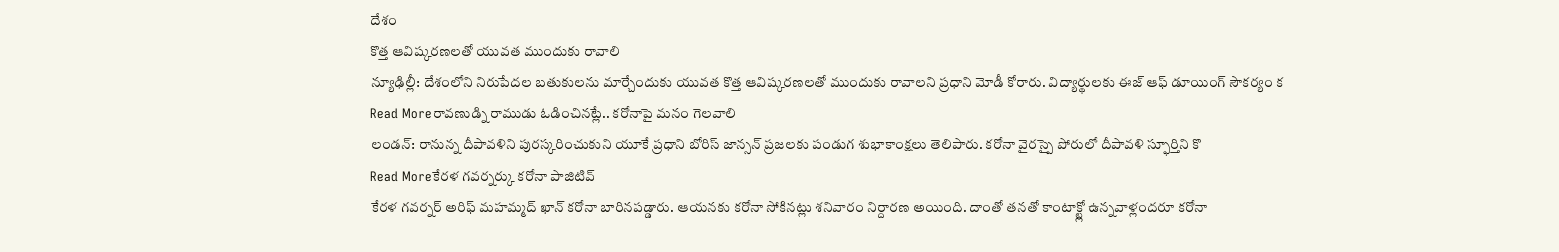దేశం
కొత్త ఆవిష్కరణలతో యువత ముందుకు రావాలి
న్యూఢిల్లీ: దేశంలోని నిరుపేదల బతుకులను మార్చేందుకు యువత కొత్త ఆవిష్కరణలతో ముందుకు రావాలని ప్రధాని మోడీ కోరారు. విద్యార్థులకు ఈజ్ ఆఫ్ డూయింగ్ సౌకర్యం క
Read Moreరావణుడ్ని రాముడు ఓడించినట్లే.. కరోనాపై మనం గెలవాలి
లండన్: రానున్న దీపావళిని పురస్కరించుకుని యూకే ప్రధాని బోరిస్ జాన్సన్ ప్రజలకు పండుగ శుభాకాంక్షలు తెలిపారు. కరోనా వైరస్పై పోరులో దీపావళి స్ఫూర్తిని కొ
Read Moreకేరళ గవర్నర్కు కరోనా పాజిటివ్
కేరళ గవర్నర్ అరిఫ్ మహమ్మద్ ఖాన్ కరోనా బారినపడ్డారు. ఆయనకు కరోనా సోకినట్లు శనివారం నిర్దారణ అయింది. దాంతో తనతో కాంటాక్ట్లో ఉన్నవాళ్లందరూ కరోనా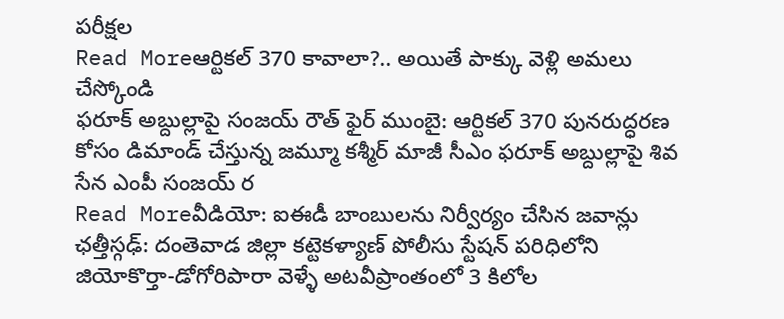పరీక్షల
Read Moreఆర్టికల్ 370 కావాలా?.. అయితే పాక్కు వెళ్లి అమలు చేస్కోండి
ఫరూక్ అబ్దుల్లాపై సంజయ్ రౌత్ ఫైర్ ముంబై: ఆర్టికల్ 370 పునరుద్ధరణ కోసం డిమాండ్ చేస్తున్న జమ్మూ కశ్మీర్ మాజీ సీఎం ఫరూక్ అబ్దుల్లాపై శివ సేన ఎంపీ సంజయ్ ర
Read Moreవీడియో: ఐఈడీ బాంబులను నిర్వీర్యం చేసిన జవాన్లు
ఛత్తీస్గఢ్: దంతెవాడ జిల్లా కట్టెకళ్యాణ్ పోలీసు స్టేషన్ పరిధిలోని జియోకొర్తా-డోగోరిపారా వెళ్ళే అటవీప్రాంతంలో 3 కిలోల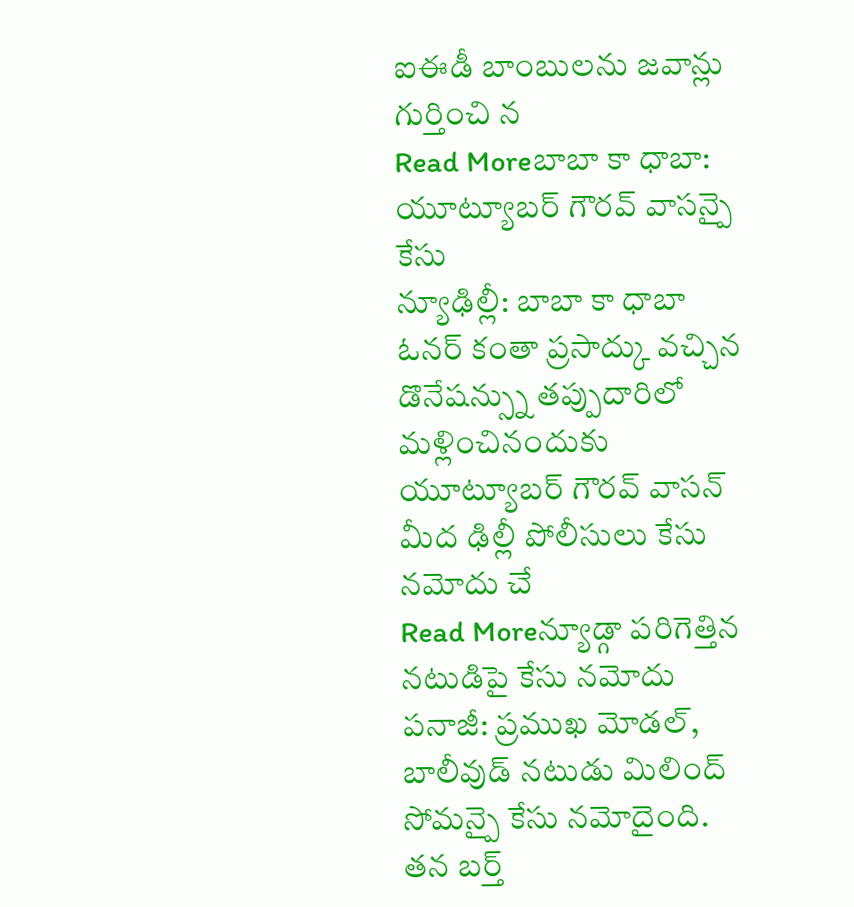ఐఈడీ బాంబులను జవాన్లు గుర్తించి న
Read Moreబాబా కా ధాబా: యూట్యూబర్ గౌరవ్ వాసన్పై కేసు
న్యూఢిల్లీ: బాబా కా ధాబా ఓనర్ కంతా ప్రసాద్కు వచ్చిన డొనేషన్స్ను తప్పుదారిలో మళ్లించినందుకు యూట్యూబర్ గౌరవ్ వాసన్ మీద ఢిల్లీ పోలీసులు కేసు నమోదు చే
Read Moreన్యూడ్గా పరిగెత్తిన నటుడిపై కేసు నమోదు
పనాజీ: ప్రముఖ మోడల్, బాలీవుడ్ నటుడు మిలింద్ సోమన్పై కేసు నమోదైంది. తన బర్త్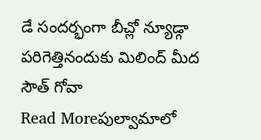డే సందర్భంగా బీచ్లో న్యూడ్గా పరిగెత్తినందుకు మిలింద్ మీద సౌత్ గోవా
Read Moreపుల్వామాలో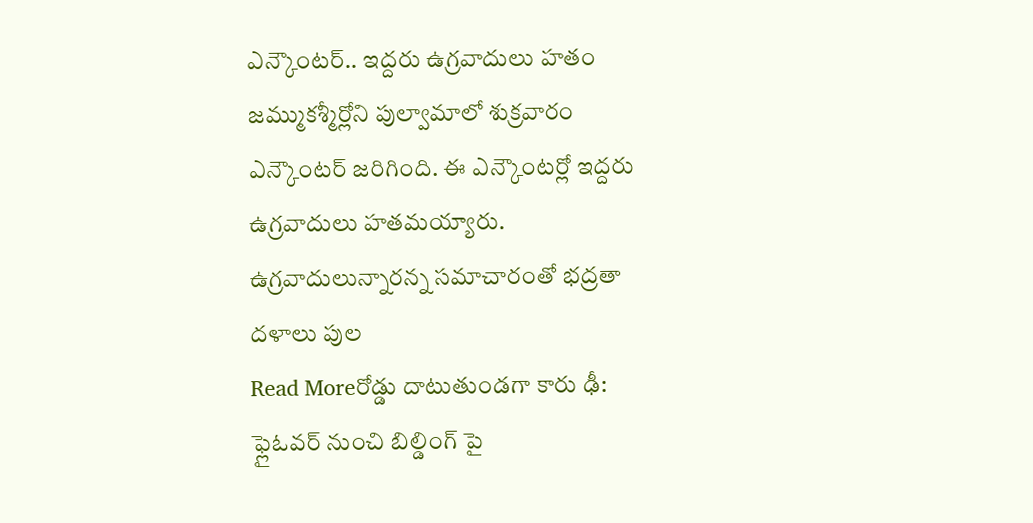ఎన్కౌంటర్.. ఇద్దరు ఉగ్రవాదులు హతం
జమ్ముకశ్మీర్లోని పుల్వామాలో శుక్రవారం ఎన్కౌంటర్ జరిగింది. ఈ ఎన్కౌంటర్లో ఇద్దరు ఉగ్రవాదులు హతమయ్యారు. ఉగ్రవాదులున్నారన్న సమాచారంతో భద్రతా దళాలు పుల
Read Moreరోడ్డు దాటుతుండగా కారు ఢీ: ఫ్లైఓవర్ నుంచి బిల్డింగ్ పై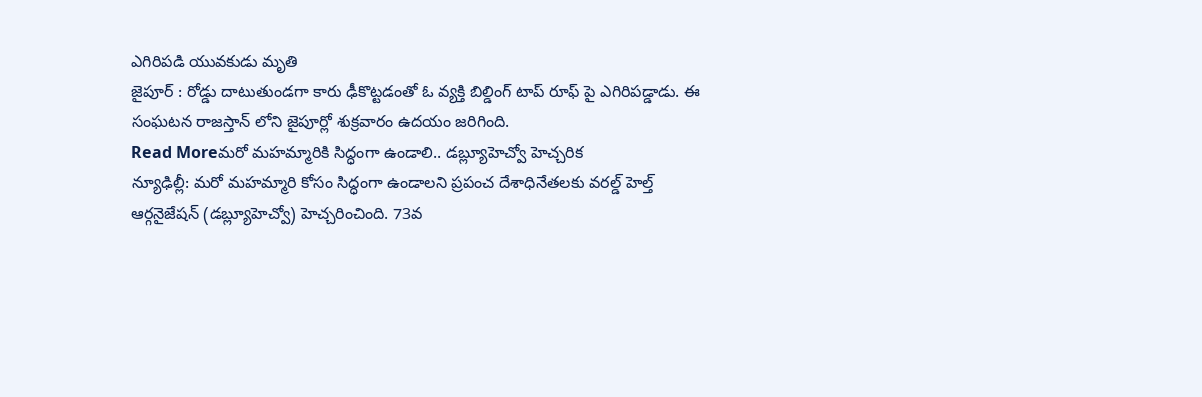ఎగిరిపడి యువకుడు మృతి
జైపూర్ : రోడ్డు దాటుతుండగా కారు ఢీకొట్టడంతో ఓ వ్యక్తి బిల్డింగ్ టాప్ రూఫ్ పై ఎగిరిపడ్డాడు. ఈ సంఘటన రాజస్తాన్ లోని జైపూర్లో శుక్రవారం ఉదయం జరిగింది.
Read Moreమరో మహమ్మారికి సిద్ధంగా ఉండాలి.. డబ్ల్యూహెచ్వో హెచ్చరిక
న్యూఢిల్లీ: మరో మహమ్మారి కోసం సిద్ధంగా ఉండాలని ప్రపంచ దేశాధినేతలకు వరల్డ్ హెల్త్ ఆర్గనైజేషన్ (డబ్ల్యూహెచ్వో) హెచ్చరించింది. 73వ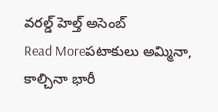వరల్డ్ హెల్త్ అసెంబ్
Read Moreపటాకులు అమ్మినా, కాల్చినా భారీ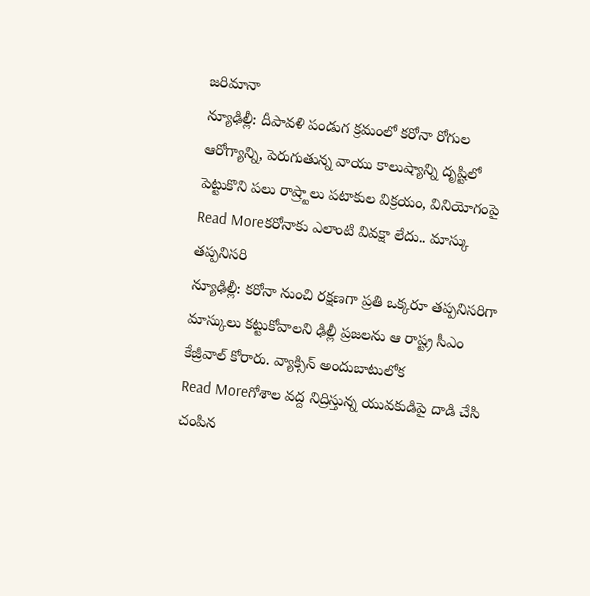జరిమానా
న్యూఢిల్లీ: దీపావళి పండుగ క్రమంలో కరోనా రోగుల ఆరోగ్యాన్ని, పెరుగుతున్న వాయు కాలుష్యాన్ని దృష్టిలో పెట్టుకొని పలు రాష్ర్టాలు పటాకుల విక్రయం, వినియోగంపై
Read Moreకరోనాకు ఎలాంటి వివక్షా లేదు.. మాస్కు తప్పనిసరి
న్యూఢిల్లీ: కరోనా నుంచి రక్షణగా ప్రతి ఒక్కరూ తప్పనిసరిగా మాస్కులు కట్టుకోవాలని ఢిల్లీ ప్రజలను ఆ రాష్ట్ర సీఎం కేజ్రీవాల్ కోరారు. వ్యాక్సిన్ అందుబాటులోక
Read Moreగోశాల వద్ద నిద్రిస్తున్న యువకుడిపై దాడి చేసి చంపిన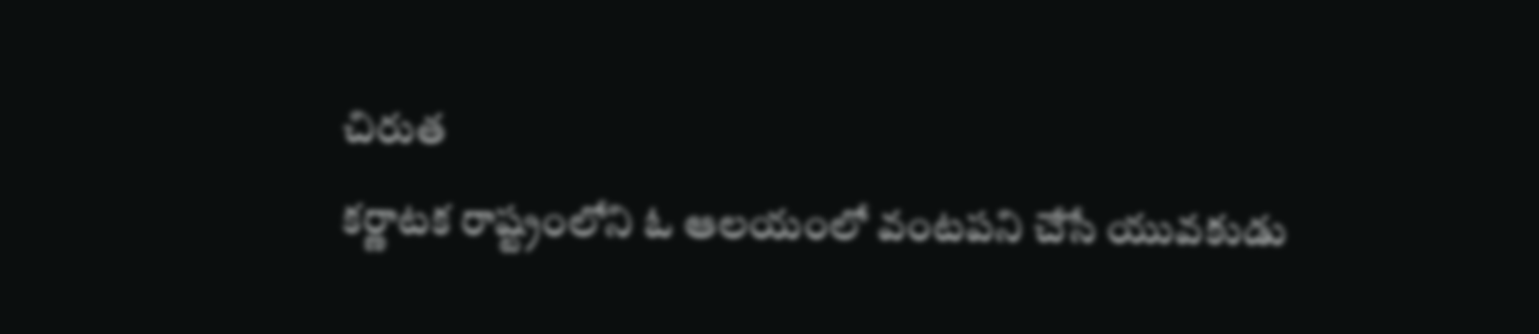చిరుత
కర్ణాటక రాష్ట్రంలోని ఓ ఆలయంలో వంటపని చేసే యువకుడు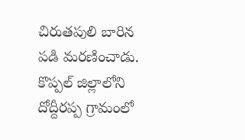చిరుతపులి బారిన పడి మరణించాడు. కొప్పల్ జిల్లాలోని దోద్దీరప్ప గ్రామంలో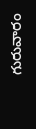గురువారం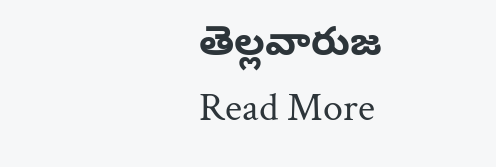తెల్లవారుజ
Read More